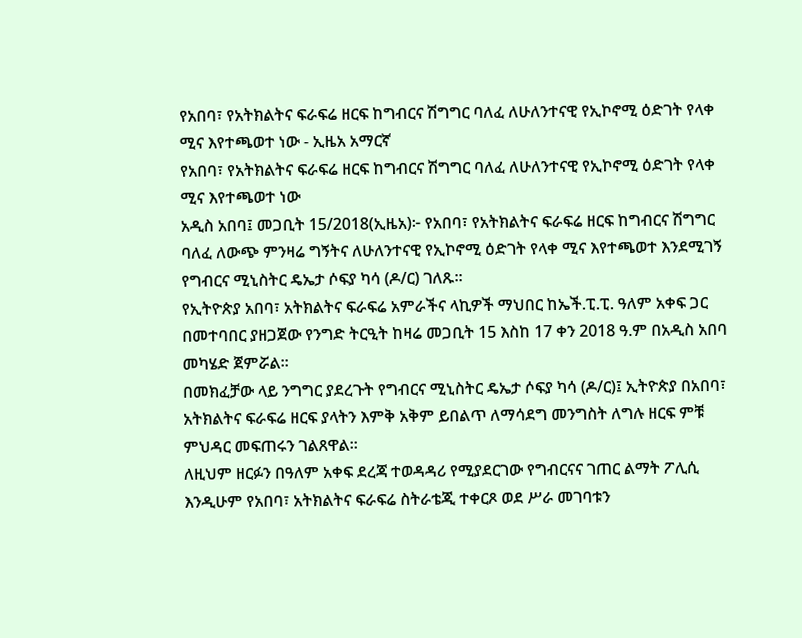የአበባ፣ የአትክልትና ፍራፍሬ ዘርፍ ከግብርና ሽግግር ባለፈ ለሁለንተናዊ የኢኮኖሚ ዕድገት የላቀ ሚና እየተጫወተ ነው - ኢዜአ አማርኛ
የአበባ፣ የአትክልትና ፍራፍሬ ዘርፍ ከግብርና ሽግግር ባለፈ ለሁለንተናዊ የኢኮኖሚ ዕድገት የላቀ ሚና እየተጫወተ ነው
አዲስ አበባ፤ መጋቢት 15/2018(ኢዜአ)፦ የአበባ፣ የአትክልትና ፍራፍሬ ዘርፍ ከግብርና ሽግግር ባለፈ ለውጭ ምንዛሬ ግኝትና ለሁለንተናዊ የኢኮኖሚ ዕድገት የላቀ ሚና እየተጫወተ እንደሚገኝ የግብርና ሚኒስትር ዴኤታ ሶፍያ ካሳ (ዶ/ር) ገለጹ።
የኢትዮጵያ አበባ፣ አትክልትና ፍራፍሬ አምራችና ላኪዎች ማህበር ከኤች.ፒ.ፒ. ዓለም አቀፍ ጋር በመተባበር ያዘጋጀው የንግድ ትርዒት ከዛሬ መጋቢት 15 እስከ 17 ቀን 2018 ዓ.ም በአዲስ አበባ መካሄድ ጀምሯል።
በመክፈቻው ላይ ንግግር ያደረጉት የግብርና ሚኒስትር ዴኤታ ሶፍያ ካሳ (ዶ/ር)፤ ኢትዮጵያ በአበባ፣ አትክልትና ፍራፍሬ ዘርፍ ያላትን እምቅ አቅም ይበልጥ ለማሳደግ መንግስት ለግሉ ዘርፍ ምቹ ምህዳር መፍጠሩን ገልጸዋል።
ለዚህም ዘርፉን በዓለም አቀፍ ደረጃ ተወዳዳሪ የሚያደርገው የግብርናና ገጠር ልማት ፖሊሲ እንዲሁም የአበባ፣ አትክልትና ፍራፍሬ ስትራቴጂ ተቀርጾ ወደ ሥራ መገባቱን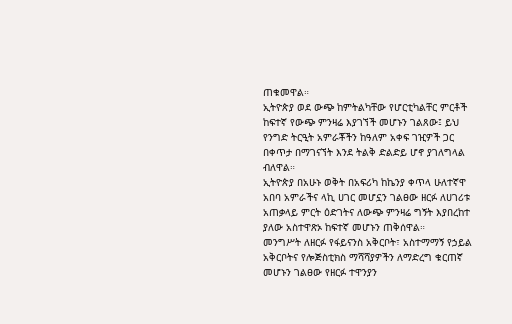ጠቁመዋል።
ኢትዮጵያ ወደ ውጭ ከምትልካቸው የሆርቲካልቸር ምርቶች ከፍተኛ የውጭ ምንዛሬ እያገኘች መሆኑን ገልጸው፤ ይህ የንግድ ትርዒት አምራቾችን ከዓለም አቀፍ ገዢዎች ጋር በቀጥታ በማገናኘት እንደ ትልቅ ድልድይ ሆኖ ያገለግላል ብለዋል።
ኢትዮጵያ በአሁኑ ወቅት በአፍሪካ ከኬንያ ቀጥላ ሁለተኛዋ አበባ አምራችና ላኪ ሀገር መሆኗን ገልፀው ዘርፉ ለሀገሪቱ አጠቃላይ ምርት ዕድገትና ለውጭ ምንዛሬ ግኝት እያበረከተ ያለው አስተዋጽኦ ከፍተኛ መሆኑን ጠቅሰዋል።
መንግሥት ለዘርፉ የፋይናንስ አቅርቦት፣ አስተማማኝ የኃይል አቅርቦትና የሎጅስቲክስ ማሻሻያዎችን ለማድረግ ቁርጠኛ መሆኑን ገልፀው የዘርፉ ተዋንያን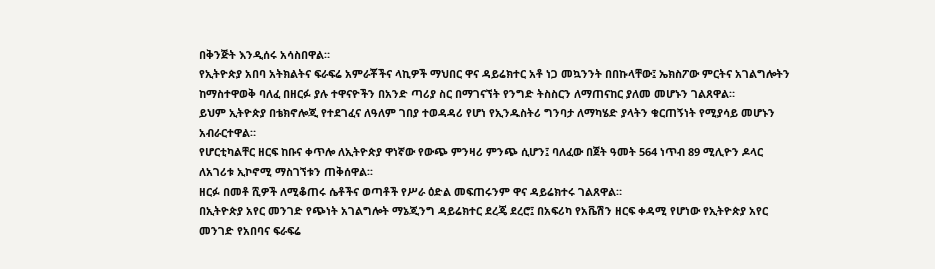በቅንጅት እንዲሰሩ አሳስበዋል።
የኢትዮጵያ አበባ አትክልትና ፍራፍሬ አምራቾችና ላኪዎች ማህበር ዋና ዳይሬክተር አቶ ነጋ መኳንንት በበኩላቸው፤ ኤክስፖው ምርትና አገልግሎትን ከማስተዋወቅ ባለፈ በዘርፉ ያሉ ተዋናዮችን በአንድ ጣሪያ ስር በማገናኘት የንግድ ትስስርን ለማጠናከር ያለመ መሆኑን ገልጸዋል።
ይህም ኢትዮጵያ በቴክኖሎጂ የተደገፈና ለዓለም ገበያ ተወዳዳሪ የሆነ የኢንዱስትሪ ግንባታ ለማካሄድ ያላትን ቁርጠኝነት የሚያሳይ መሆኑን አብራርተዋል።
የሆርቲካልቸር ዘርፍ ከቡና ቀጥሎ ለኢትዮጵያ ዋነኛው የውጭ ምንዛሪ ምንጭ ሲሆን፤ ባለፈው በጀት ዓመት 564 ነጥብ 89 ሚሊዮን ዶላር ለአገሪቱ ኢኮኖሚ ማስገኘቱን ጠቅሰዋል፡፡
ዘርፉ በመቶ ሺዎች ለሚቆጠሩ ሴቶችና ወጣቶች የሥራ ዕድል መፍጠሩንም ዋና ዳይሬክተሩ ገልጸዋል።
በኢትዮጵያ አየር መንገድ የጭነት አገልግሎት ማኔጂንግ ዳይሬክተር ደረጄ ደረሮ፤ በአፍሪካ የአቬሽን ዘርፍ ቀዳሚ የሆነው የኢትዮጵያ አየር መንገድ የአበባና ፍራፍሬ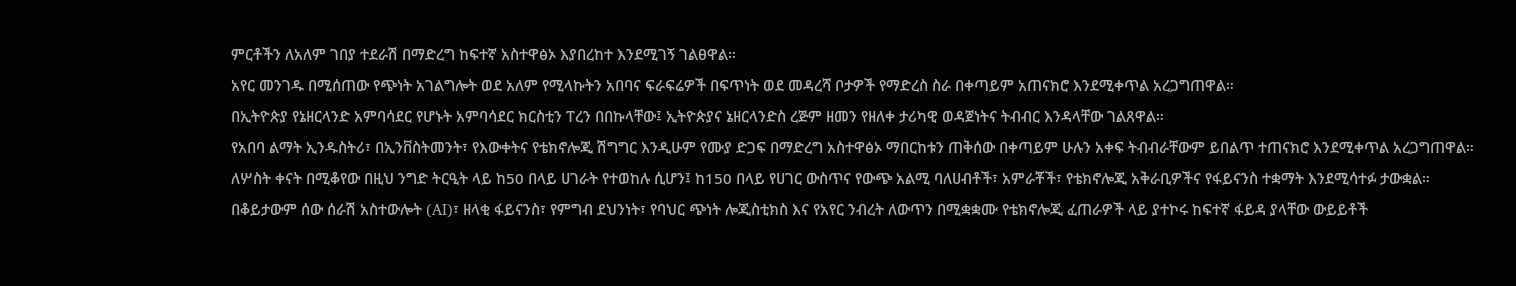ምርቶችን ለአለም ገበያ ተደራሽ በማድረግ ከፍተኛ አስተዋፅኦ እያበረከተ እንደሚገኝ ገልፀዋል።
አየር መንገዱ በሚሰጠው የጭነት አገልግሎት ወደ አለም የሚላኩትን አበባና ፍራፍሬዎች በፍጥነት ወደ መዳረሻ ቦታዎች የማድረስ ስራ በቀጣይም አጠናክሮ እንደሚቀጥል አረጋግጠዋል።
በኢትዮጵያ የኔዘርላንድ አምባሳደር የሆኑት አምባሳደር ክርስቲን ፐረን በበኩላቸው፤ ኢትዮጵያና ኔዘርላንድስ ረጅም ዘመን የዘለቀ ታሪካዊ ወዳጀነትና ትብብር እንዳላቸው ገልጸዋል።
የአበባ ልማት ኢንዱስትሪ፣ በኢንቨስትመንት፣ የእውቀትና የቴክኖሎጂ ሽግግር እንዲሁም የሙያ ድጋፍ በማድረግ አስተዋፅኦ ማበርከቱን ጠቅሰው በቀጣይም ሁሉን አቀፍ ትብብራቸውም ይበልጥ ተጠናክሮ እንደሚቀጥል አረጋግጠዋል።
ለሦስት ቀናት በሚቆየው በዚህ ንግድ ትርዒት ላይ ከ50 በላይ ሀገራት የተወከሉ ሲሆን፤ ከ150 በላይ የሀገር ውስጥና የውጭ አልሚ ባለሀብቶች፣ አምራቾች፣ የቴክኖሎጂ አቅራቢዎችና የፋይናንስ ተቋማት እንደሚሳተፉ ታውቋል።
በቆይታውም ሰው ሰራሽ አስተውሎት (AI)፣ ዘላቂ ፋይናንስ፣ የምግብ ደህንነት፣ የባህር ጭነት ሎጂስቲክስ እና የአየር ንብረት ለውጥን በሚቋቋሙ የቴክኖሎጂ ፈጠራዎች ላይ ያተኮሩ ከፍተኛ ፋይዳ ያላቸው ውይይቶች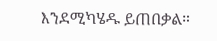እንደሚካሄዱ ይጠበቃል።